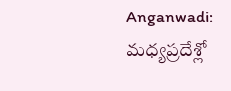Anganwadi: మధ్యప్రదేశ్లో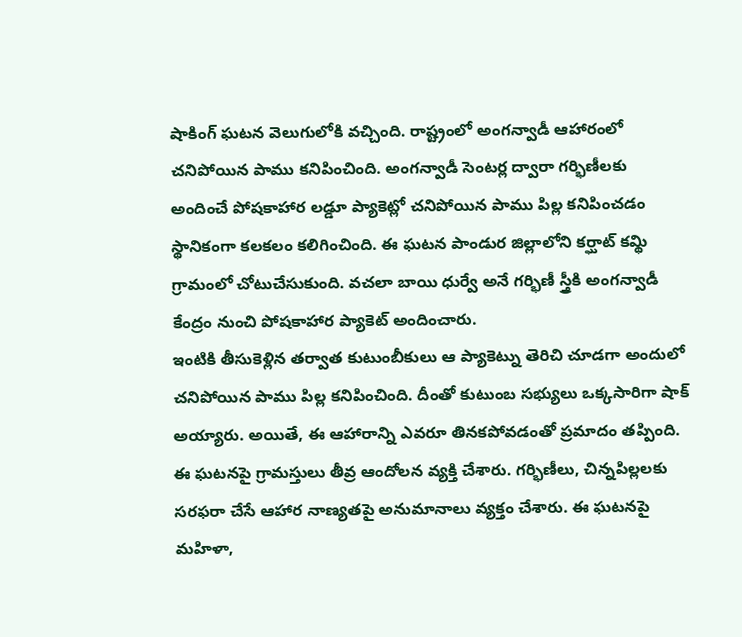షాకింగ్ ఘటన వెలుగులోకి వచ్చింది. రాష్ట్రంలో అంగన్వాడీ ఆహారంలో చనిపోయిన పాము కనిపించింది. అంగన్వాడీ సెంటర్ల ద్వారా గర్భిణీలకు అందించే పోషకాహార లడ్డూ ప్యాకెట్లో చనిపోయిన పాము పిల్ల కనిపించడం స్థానికంగా కలకలం కలిగించింది. ఈ ఘటన పాండుర జిల్లాలోని కర్ఘాట్ కమ్థి గ్రామంలో చోటుచేసుకుంది. వచలా బాయి ధుర్వే అనే గర్భిణీ స్త్రీకి అంగన్వాడీ కేంద్రం నుంచి పోషకాహార ప్యాకెట్ అందించారు.
ఇంటికి తీసుకెళ్లిన తర్వాత కుటుంబీకులు ఆ ప్యాకెట్ను తెరిచి చూడగా అందులో చనిపోయిన పాము పిల్ల కనిపించింది. దీంతో కుటుంబ సభ్యులు ఒక్కసారిగా షాక్ అయ్యారు. అయితే, ఈ ఆహారాన్ని ఎవరూ తినకపోవడంతో ప్రమాదం తప్పింది. ఈ ఘటనపై గ్రామస్తులు తీవ్ర ఆందోలన వ్యక్తి చేశారు. గర్భిణీలు, చిన్నపిల్లలకు సరఫరా చేసే ఆహార నాణ్యతపై అనుమానాలు వ్యక్తం చేశారు. ఈ ఘటనపై మహిళా,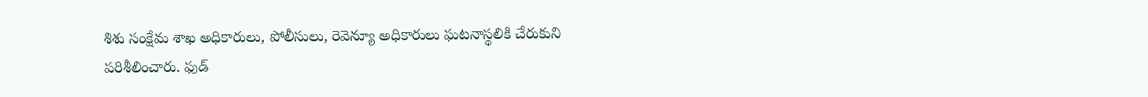శిశు సంక్షేమ శాఖ అధికారులు, పోలీసులు, రెవెన్యూ అధికారులు ఘటనాస్థలికి చేరుకుని పరిశీలించారు. ఫుడ్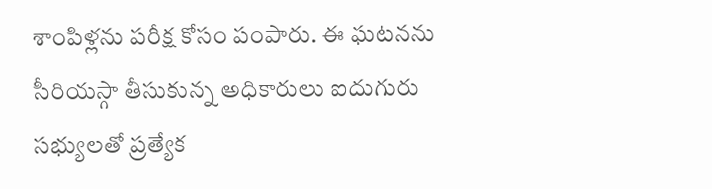శాంపిళ్లను పరీక్ష కోసం పంపారు. ఈ ఘటనను సీరియస్గా తీసుకున్న అధికారులు ఐదుగురు సభ్యులతో ప్రత్యేక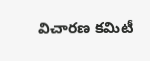విచారణ కమిటీ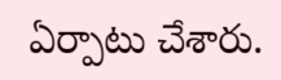ఏర్పాటు చేశారు.